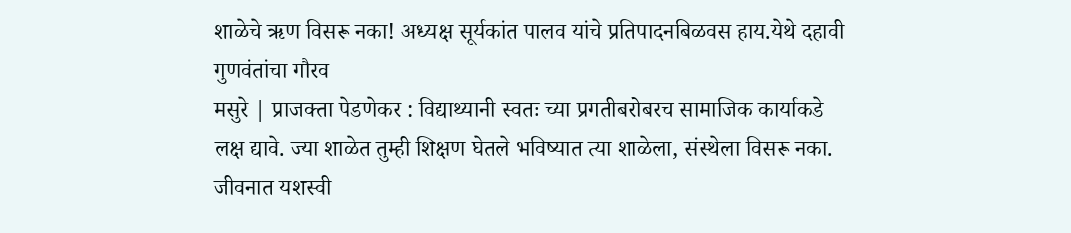शाळेचे ऋण विसरू नका! अध्यक्ष सूर्यकांत पालव यांचे प्रतिपादनबिळवस हाय.येथे दहावी गुणवंतांचा गौरव
मसुरे | प्राजक्ता पेडणेकर : विद्याथ्यानी स्वतः च्या प्रगतीबरोबरच सामाजिक कार्याकडे लक्ष द्यावे. ज्या शाळेत तुम्ही शिक्षण घेतले भविष्यात त्या शाळेला, संस्थेला विसरू नका. जीवनात यशस्वी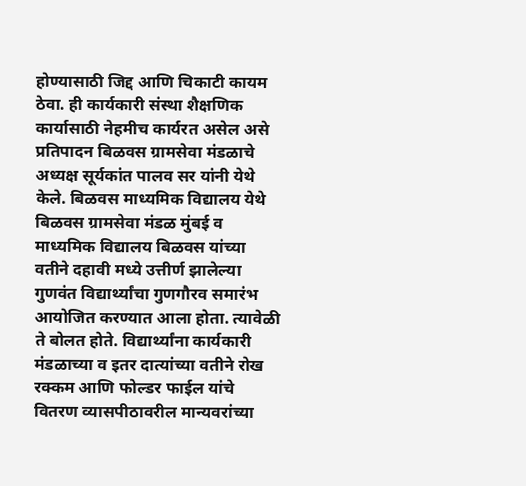होण्यासाठी जिद्द आणि चिकाटी कायम ठेवा. ही कार्यकारी संस्था शैक्षणिक कार्यासाठी नेहमीच कार्यरत असेल असे प्रतिपादन बिळवस ग्रामसेवा मंडळाचे अध्यक्ष सूर्यकांत पालव सर यांनी येथे केले. बिळवस माध्यमिक विद्यालय येथे बिळवस ग्रामसेवा मंडळ मुंबई व माध्यमिक विद्यालय बिळवस यांच्या वतीने दहावी मध्ये उत्तीर्ण झालेल्या गुणवंत विद्यार्थ्यांचा गुणगौरव समारंभ आयोजित करण्यात आला होता. त्यावेळी ते बोलत होते. विद्यार्थ्यांना कार्यकारी मंडळाच्या व इतर दात्यांच्या वतीने रोख रक्कम आणि फोल्डर फाईल यांचे वितरण व्यासपीठावरील मान्यवरांच्या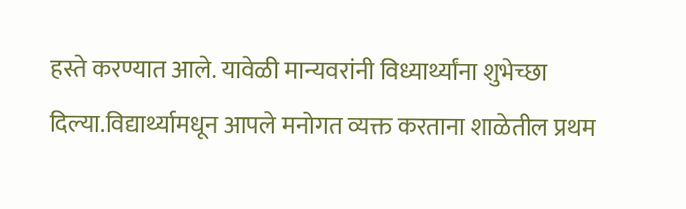हस्ते करण्यात आले. यावेळी मान्यवरांनी विध्यार्थ्यांना शुभेच्छा दिल्या.विद्यार्थ्यामधून आपले मनोगत व्यक्त करताना शाळेतील प्रथम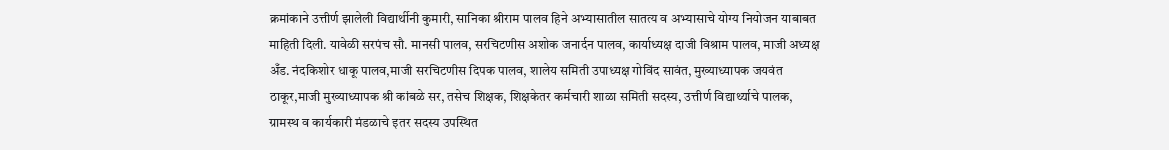क्रमांकाने उत्तीर्ण झालेली विद्यार्थीनी कुमारी, सानिका श्रीराम पालव हिने अभ्यासातील सातत्य व अभ्यासाचे योग्य नियोजन याबाबत माहिती दिली. यावेळी सरपंच सौ. मानसी पालव, सरचिटणीस अशोक जनार्दन पालव, कार्याध्यक्ष दाजी विश्राम पालव, माजी अध्यक्ष अँड. नंदकिशोर धाकू पालव,माजी सरचिटणीस दिपक पालव, शालेय समिती उपाध्यक्ष गोविंद सावंत, मुख्याध्यापक जयवंत ठाकूर,माजी मुख्याध्यापक श्री कांबळे सर, तसेच शिक्षक, शिक्षकेतर कर्मचारी शाळा समिती सदस्य, उत्तीर्ण विद्यार्थ्याचे पालक, ग्रामस्थ व कार्यकारी मंडळाचे इतर सदस्य उपस्थित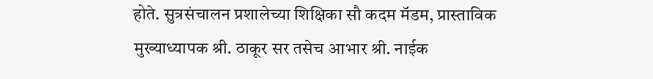होते. सुत्रसंचालन प्रशालेच्या शिक्षिका सौ कदम मॅडम, प्रास्ताविक मुख्याध्यापक श्री. ठाकूर सर तसेच आभार श्री. नाईक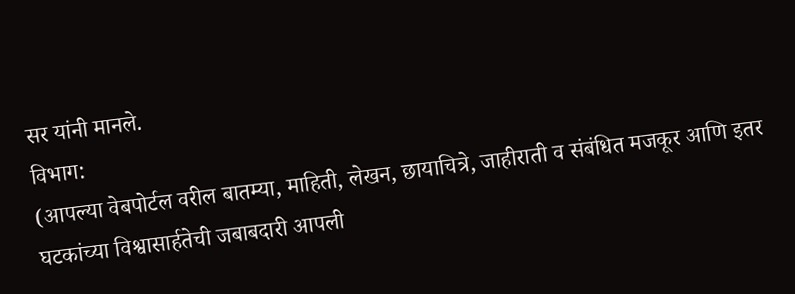सर यांनी मानले.
विभाग:
(आपल्या वेबपोर्टल वरील बातम्या, माहिती, लेखन, छायाचित्रे, जाहीराती व संबंधित मजकूर आणि इतर घटकांच्या विश्वासार्हतेची जबाबदारी आपली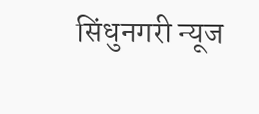सिंधुनगरी न्यूज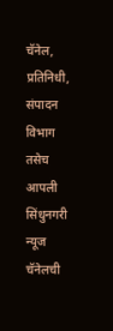चॅनेल, प्रतिनिधी, संपादन विभाग तसेच आपली सिंधुनगरी न्यूज चॅनेलची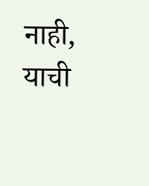नाही, याची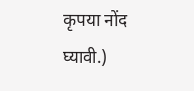कृपया नोंद घ्यावी.)